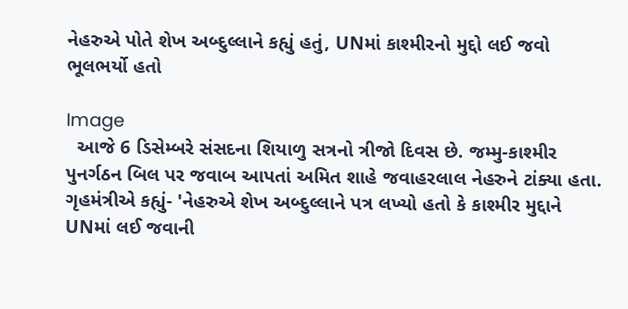નેહરુએ પોતે શેખ અબ્દુલ્લાને કહ્યું હતું, UNમાં કાશ્મીરનો મુદ્દો લઈ જવો ભૂલભર્યો હતો

Image
  આજે 6 ડિસેમ્બરે સંસદના શિયાળુ સત્રનો ત્રીજો દિવસ છે. જમ્મુ-કાશ્મીર પુનર્ગઠન બિલ પર જવાબ આપતાં અમિત શાહે જવાહરલાલ નેહરુને ટાંક્યા હતા. ગૃહમંત્રીએ કહ્યું- 'નેહરુએ શેખ અબ્દુલ્લાને પત્ર લખ્યો હતો કે કાશ્મીર મુદ્દાને UNમાં લઈ જવાની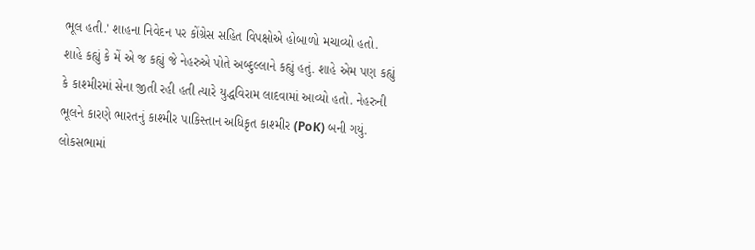ભૂલ હતી.' શાહના નિવેદન પર કોંગ્રેસ સહિત વિપક્ષોએ હોબાળો મચાવ્યો હતો. શાહે કહ્યું કે મેં એ જ કહ્યું જે નેહરુએ પોતે અબ્દુલ્લાને કહ્યું હતું. શાહે એમ પણ કહ્યું કે કાશ્મીરમાં સેના જીતી રહી હતી ત્યારે યુદ્ધવિરામ લાદવામાં આવ્યો હતો. નેહરુની ભૂલને કારણે ભારતનું કાશ્મીર પાકિસ્તાન અધિકૃત કાશ્મીર (PoK) બની ગયું. લોકસભામાં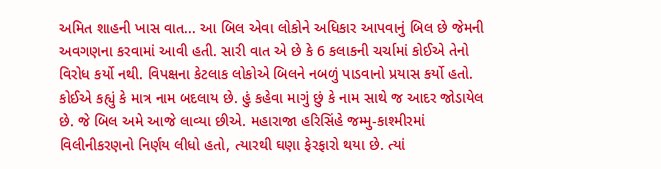અમિત શાહની ખાસ વાત... આ બિલ એવા લોકોને અધિકાર આપવાનું બિલ છે જેમની અવગણના કરવામાં આવી હતી. સારી વાત એ છે કે 6 કલાકની ચર્ચામાં કોઈએ તેનો વિરોધ કર્યો નથી. વિપક્ષના કેટલાક લોકોએ બિલને નબળું પાડવાનો પ્રયાસ કર્યો હતો. કોઈએ કહ્યું કે માત્ર નામ બદલાય છે. હું કહેવા માગું છું કે નામ સાથે જ આદર જોડાયેલ છે. જે બિલ અમે આજે લાવ્યા છીએ. મહારાજા હરિસિંહે જમ્મુ-કાશ્મીરમાં વિલીનીકરણનો નિર્ણય લીધો હતો, ત્યારથી ઘણા ફેરફારો થયા છે. ત્યાં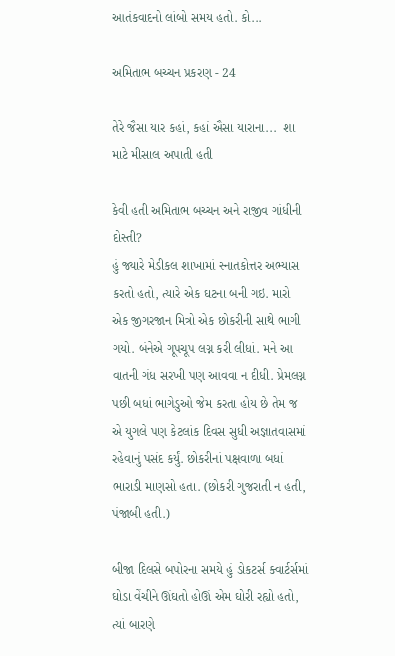આતંકવાદનો લાંબો સમય હતો. કો...

અમિતાભ બચ્ચન પ્રકરણ - 24

તેરે જૈસા યાર કહાં, કહાં ઐસા યારાના...  શા માટે મીસાલ અપાતી હતી

કેવી હતી અમિતાભ બચ્ચન અને રાજીવ ગાંધીની દોસ્તી?
હું જ્યારે મેડીકલ શાખામાં સ્નાતકોત્તર અભ્યાસ કરતો હતો, ત્યારે એક ઘટના બની ગઇ. મારો એક જીગરજાન મિત્રો એક છોકરીની સાથે ભાગી ગયો. બંનેએ ગૂપચૂપ લગ્ન કરી લીધાં. મને આ વાતની ગંધ સરખી પણ આવવા ન દીધી. પ્રેમલગ્ન પછી બધાં ભાગેડુઓ જેમ કરતા હોય છે તેમ જ એ યુગલે પણ કેટલાંક દિવસ સુધી અજ્ઞાતવાસમાં રહેવાનું પસંદ કર્યું. છોકરીનાં પક્ષવાળા બધાં ભારાડી માણસો હતા. (છોકરી ગુજરાતી ન હતી, પંજાબી હતી.)

બીજા દિલસે બપોરના સમયે હું ડોકટર્સ ક્વાર્ટર્સમાં ઘોડા વેંચીને ઊંઘતો હોઊં એમ ઘોરી રહ્યો હતો, ત્યાં બારણે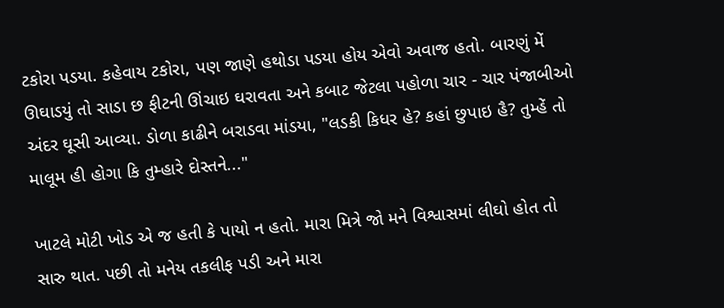ટકોરા પડયા. કહેવાય ટકોરા, પણ જાણે હથોડા પડયા હોય એવો અવાજ હતો. બારણું મેં ઊઘાડયું તો સાડા છ ફીટની ઊંચાઇ ઘરાવતા અને કબાટ જેટલા પહોળા ચાર - ચાર પંજાબીઓ અંદર ઘૂસી આવ્યા. ડોળા કાઢીને બરાડવા માંડયા, "લડકી કિધર હે? કહાં છુપાઇ હૈ? તુમ્હેં તો માલૂમ હી હોગા કિ તુમ્હારે દોસ્તને..."

ખાટલે મોટી ખોડ એ જ હતી કે પાયો ન હતો. મારા મિત્રે જો મને વિશ્વાસમાં લીઘો હોત તો સારુ થાત. પછી તો મનેય તકલીફ પડી અને મારા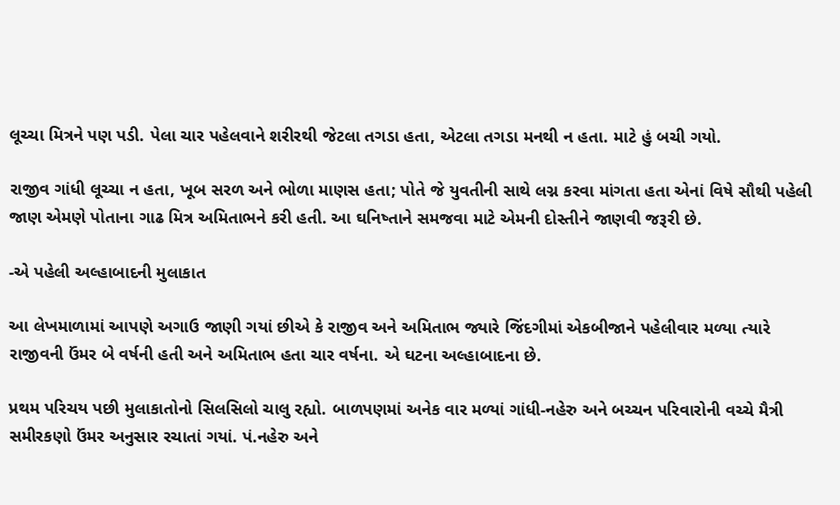લૂચ્ચા મિત્રને પણ પડી. પેલા ચાર પહેલવાને શરીરથી જેટલા તગડા હતા, એટલા તગડા મનથી ન હતા. માટે હું બચી ગયો.

રાજીવ ગાંધી લૂચ્ચા ન હતા, ખૂબ સરળ અને ભોળા માણસ હતા; પોતે જે યુવતીની સાથે લગ્ન કરવા માંગતા હતા એનાં વિષે સૌથી પહેલી જાણ એમણે પોતાના ગાઢ મિત્ર અમિતાભને કરી હતી. આ ઘનિષ્તાને સમજવા માટે એમની દોસ્તીને જાણવી જરૂરી છે.

-એ પહેલી અલ્હાબાદની મુલાકાત

આ લેખમાળામાં આપણે અગાઉ જાણી ગયાં છીએ કે રાજીવ અને અમિતાભ જ્યારે જિંદગીમાં એકબીજાને પહેલીવાર મળ્યા ત્યારે રાજીવની ઉંમર બે વર્ષની હતી અને અમિતાભ હતા ચાર વર્ષના. એ ઘટના અલ્હાબાદના છે.

પ્રથમ પરિચય પછી મુલાકાતોનો સિલસિલો ચાલુ રહ્યો. બાળપણમાં અનેક વાર મળ્યાં ગાંધી-નહેરુ અને બચ્ચન પરિવારોની વચ્ચે મૈત્રી સમીરકણો ઉંમર અનુસાર રચાતાં ગયાં. પં.નહેરુ અને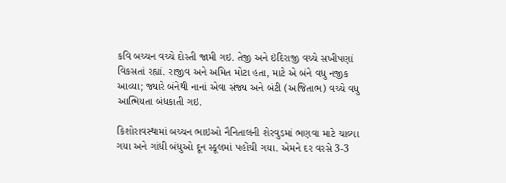કવિ બચ્ચન વચ્ચે દોસ્તી જામી ગઇ. તેજી અને ઇંદિરાજી વચ્ચે સખીપણાં વિકસતાં રહ્યાં. રાજીવ અને અમિત મોટા હતા, માટે એ બંને વધુ નજીક આવ્યા; જ્યારે બંનેથી નાનાં એવા સંજ્ય અને બંટી (અજિતાભ) વચ્ચે વધુ આત્મિયતા બંધકાતી ગઇ.

કિશોરાવસ્થામાં બચ્ચન ભાઇઓ નૈનિતાલની શેરવુડમાં ભણવા માટે ચાલ્યા ગયા અને ગાંધી બંધુઓ દૂન સ્કૂલમાં પહોંચી ગયા. એમને દર વરસે 3-3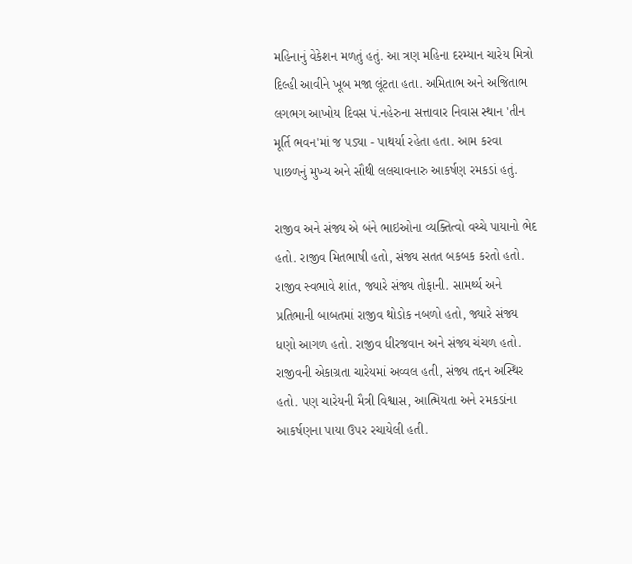મહિનાનું વેકેશન મળતું હતું. આ ત્રણ મહિના દરમ્યાન ચારેય મિત્રો દિલ્હી આવીને ખૂબ મજા લૂંટતા હતા. અમિતાભ અને અજિતાભ લગભગ આખોય દિવસ પં.નહેરુના સત્તાવાર નિવાસ સ્થાન 'તીન મૂર્તિ ભવન'માં જ પડ્યા - પાથર્યા રહેતા હતા. આમ કરવા પાછળનું મુખ્ય અને સૌથી લલચાવનારુ આકર્ષણ રમકડાં હતું.

રાજીવ અને સંજ્ય એ બંને ભાઇઓના વ્યક્તિત્વો વચ્ચે પાયાનો ભેદ હતો. રાજીવ મિતભાષી હતો, સંજ્ય સતત બકબક કરતો હતો. રાજીવ સ્વભાવે શાંત, જ્યારે સંજ્ય તોફાની. સામર્થ્ય અને પ્રતિભાની બાબતમાં રાજીવ થોડોક નબળો હતો, જ્યારે સંજ્ય ધણો આગળ હતો. રાજીવ ધીરજવાન અને સંજ્ય ચંચળ હતો. રાજીવની એકાગ્રતા ચારેયમાં અવ્વલ હતી, સંજ્ય તદ્દન અસ્થિર હતો. પણ ચારેયની મૈત્રી વિશ્વાસ, આત્મિયતા અને રમકડાંના આકર્ષણના પાયા ઉપર રચાયેલી હતી.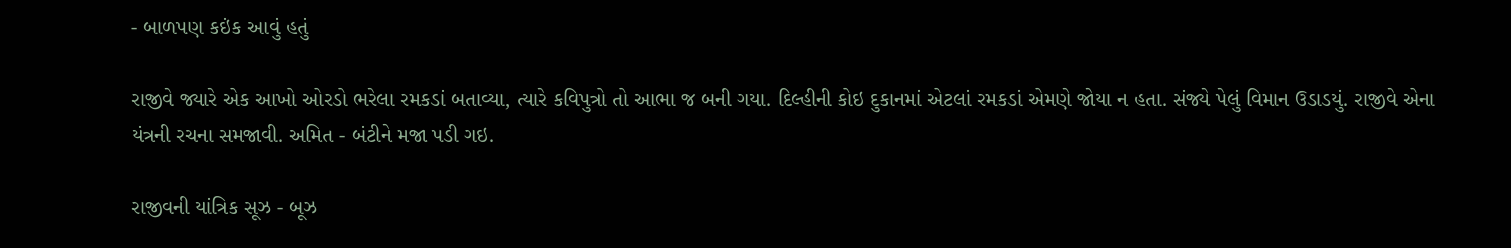- બાળપણ કઇંક આવું હતું

રાજીવે જ્યારે એક આખો ઓરડો ભરેલા રમકડાં બતાવ્યા, ત્યારે કવિપુત્રો તો આભા જ બની ગયા. દિલ્હીની કોઇ દુકાનમાં એટલાં રમકડાં એમણે જોયા ન હતા. સંજ્યે પેલું વિમાન ઉડાડયું. રાજીવે એના યંત્રની રચના સમજાવી. અમિત - બંટીને મજા પડી ગઇ.

રાજીવની યાંત્રિક સૂઝ - બૂઝ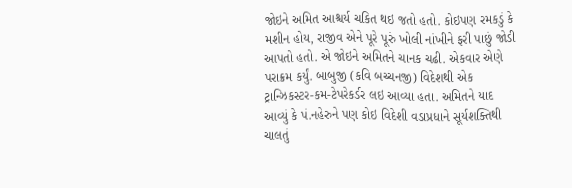જોઇને અમિત આશ્ચર્ય ચકિત થઇ જતો હતો. કોઇપણ રમકડું કે મશીન હોય, રાજીવ એને પૂરે પૂરું ખોલી નાંખીને ફરી પાછું જોડી આપતો હતો. એ જોઇને અમિતને ચાનક ચઢી. એકવાર એણે પરાક્રમ કર્યું. બાબુજી (કવિ બચ્ચનજી) વિદેશથી એક ટ્રાન્ઝિકસ્ટર-કમ-ટેપરેકર્ડર લઇ આવ્યા હતા. અમિતને યાદ આવ્યું કે પં.નહેરુને પણ કોઇ વિદેશી વડાપ્રધાને સૂર્યશક્તિથી ચાલતું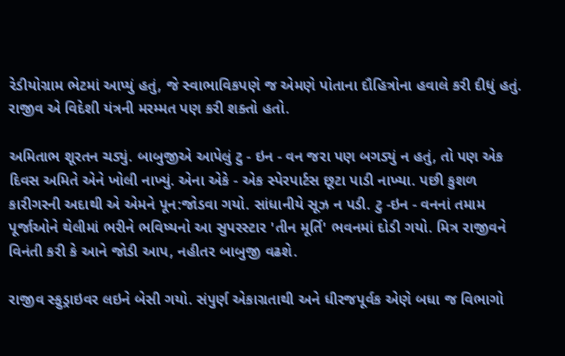રેડીયોગ્રામ ભેટમાં આપ્યું હતું, જે સ્વાભાવિકપણે જ એમણે પોતાના દૌહિત્રોના હવાલે કરી દીધું હતું. રાજીવ એ વિદેશી યંત્રની મરમ્મત પણ કરી શક્તો હતો.

અમિતાભ શૂરતન ચડ્યું. બાબુજીએ આપેલું ટુ - ઇન - વન જરા પણ બગડ્યું ન હતું, તો પણ એક દિવસ અમિતે એને ખોલી નાખ્યું. એના એકે - એક સ્પેરપાર્ટસ છૂટા પાડી નાખ્યા. પછી કુશળ કારીગરની અદાથી એ એમને પૂન:જોડવા ગયો. સાંધાનીયે સૂઝ ન પડી. ટુ -ઇન - વનનાં તમામ પૂર્જાઓને થેલીમાં ભરીને ભવિષ્યનો આ સુપરસ્ટાર 'તીન મૂર્તિ' ભવનમાં દોડી ગયો. મિત્ર રાજીવને વિનંતી કરી કે આને જોડી આપ, નહીતર બાબુજી વઢશે.

રાજીવ સ્ફુડ્રાઇવર લઇને બેસી ગયો. સંપુર્ણ એકાગ્રતાથી અને ધીરજપૂર્વક એણે બધા જ વિભાગો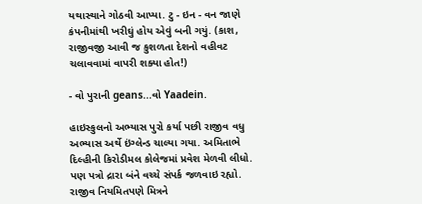યથાસ્થાને ગોઠવી આપ્યા. ટુ - ઇન - વન જાણે કંપનીમાંથી ખરીઘું હોય એવું બની ગયું. (કાશ, રાજીવજી આવી જ કુશળતા દેશનો વહીવટ ચલાવવામાં વાપરી શક્યા હોત!)

- વો પુરાની geans...વો Yaadein.

હાઇસ્કુલનો અભ્યાસ પુરો કર્યા પછી રાજીવ વધુ અભ્યાસ અર્થે ઇંગ્લેન્ડ ચાલ્યા ગયા. અમિતાભે દિલ્હીની કિરોડીમલ કોલેજમાં પ્રવેશ મેળવી લીધો. પણ પત્રો દ્રારા બંને વચ્ચે સંપર્ક જળવાઇ રહ્યો. રાજીવ નિયમિતપણે મિત્રને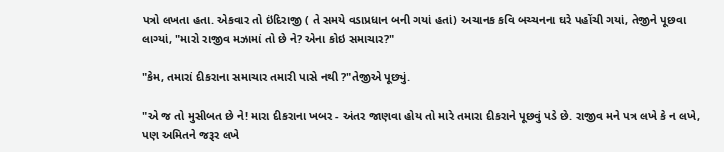પત્રો લખતા હતા. એકવાર તો ઇંદિરાજી ( તે સમયે વડાપ્રધાન બની ગયાં હતાં) અચાનક કવિ બચ્ચનના ઘરે પહોંચી ગયાં, તેજીને પૂછવા લાગ્યાં, "મારો રાજીવ મઝામાં તો છે ને? એના કોઇ સમાચાર?"

"કેમ, તમારાં દીકરાના સમાચાર તમારી પાસે નથી ?"તેજીએ પૂછ્યું.

"એ જ તો મુસીબત છે ને! મારા દીકરાના ખબર - અંતર જાણવા હોય તો મારે તમારા દીકરાને પૂછવું પડે છે. રાજીવ મને પત્ર લખે કે ન લખે, પણ અમિતને જરૂર લખે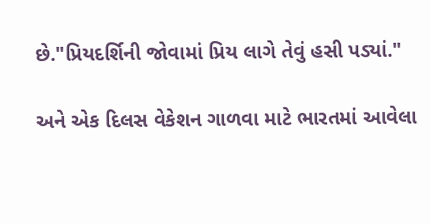છે."પ્રિયદર્શિની જોવામાં પ્રિય લાગે તેવું હસી પડ્યાં."

અને એક દિલસ વેકેશન ગાળવા માટે ભારતમાં આવેલા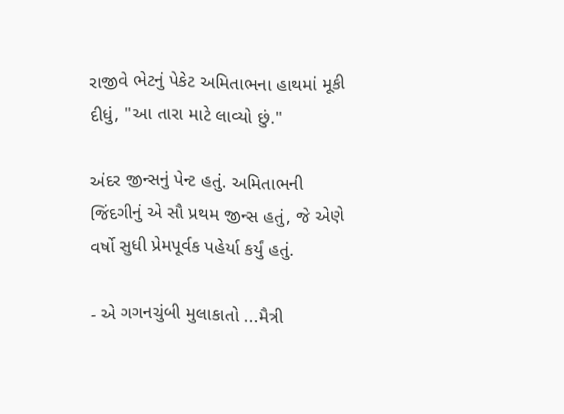રાજીવે ભેટનું પેકેટ અમિતાભના હાથમાં મૂકી દીધું, "આ તારા માટે લાવ્યો છું."

અંદર જીન્સનું પેન્ટ હતું. અમિતાભની જિંદગીનું એ સૌ પ્રથમ જીન્સ હતું, જે એણે વર્ષો સુધી પ્રેમપૂર્વક પહેર્યા કર્યું હતું.

- એ ગગનચુંબી મુલાકાતો ...મૈત્રી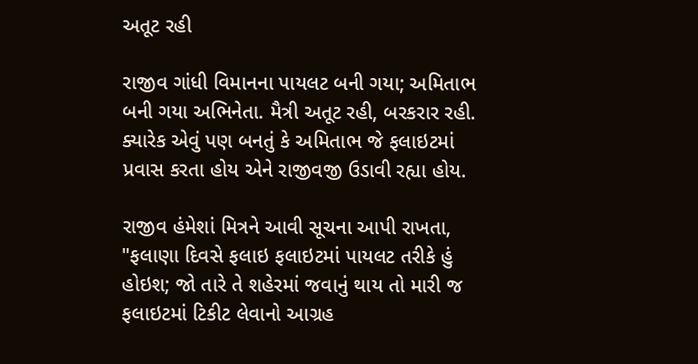અતૂટ રહી

રાજીવ ગાંધી વિમાનના પાયલટ બની ગયા; અમિતાભ બની ગયા અભિનેતા. મૈત્રી અતૂટ રહી, બરકરાર રહી. ક્યારેક એવું પણ બનતું કે અમિતાભ જે ફલાઇટમાં પ્રવાસ કરતા હોય એને રાજીવજી ઉડાવી રહ્યા હોય.

રાજીવ હંમેશાં મિત્રને આવી સૂચના આપી રાખતા, "ફલાણા દિવસે ફલાઇ ફલાઇટમાં પાયલટ તરીકે હું હોઇશ; જો તારે તે શહેરમાં જવાનું થાય તો મારી જ ફલાઇટમાં ટિકીટ લેવાનો આગ્રહ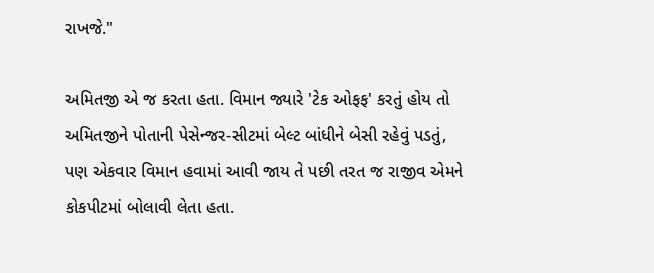રાખજે."

અમિતજી એ જ કરતા હતા. વિમાન જ્યારે 'ટેક ઓફફ' કરતું હોય તો અમિતજીને પોતાની પેસેન્જર-સીટમાં બેલ્ટ બાંધીને બેસી રહેવું પડતું, પણ એકવાર વિમાન હવામાં આવી જાય તે પછી તરત જ રાજીવ એમને કોકપીટમાં બોલાવી લેતા હતા.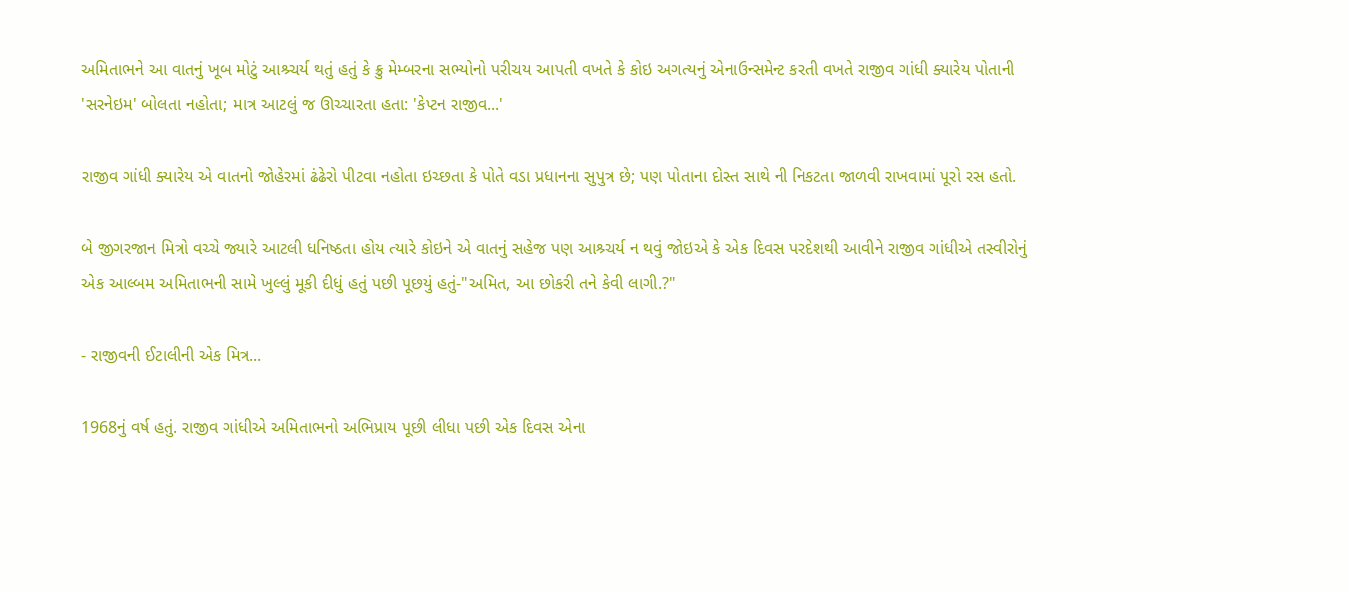અમિતાભને આ વાતનું ખૂબ મોટું આશ્ર્ચર્ય થતું હતું કે ક્રુ મેમ્બરના સભ્યોનો પરીચય આપતી વખતે કે કોઇ અગત્યનું એનાઉન્સમેન્ટ કરતી વખતે રાજીવ ગાંધી ક્યારેય પોતાની 'સરનેઇમ' બોલતા નહોતા; માત્ર આટલું જ ઊચ્ચારતા હતા: 'કેપ્ટન રાજીવ...'

રાજીવ ગાંધી ક્યારેય એ વાતનો જોહેરમાં ઢંઢેરો પીટવા નહોતા ઇચ્છતા કે પોતે વડા પ્રધાનના સુપુત્ર છે; પણ પોતાના દોસ્ત સાથે ની નિકટતા જાળવી રાખવામાં પૂરો રસ હતો.

બે જીગરજાન મિત્રો વચ્ચે જ્યારે આટલી ધનિષ્ઠતા હોય ત્યારે કોઇને એ વાતનું સહેજ પણ આશ્ર્ચર્ય ન થવું જોઇએ કે એક દિવસ પરદેશથી આવીને રાજીવ ગાંધીએ તસ્વીરોનું એક આલ્બમ અમિતાભની સામે ખુલ્લું મૂકી દીધું હતું પછી પૂછયું હતું-"અમિત, આ છોકરી તને કેવી લાગી.?"

- રાજીવની ઈટાલીની એક મિત્ર...

1968નું વર્ષ હતું. રાજીવ ગાંધીએ અમિતાભનો અભિપ્રાય પૂછી લીધા પછી એક દિવસ એના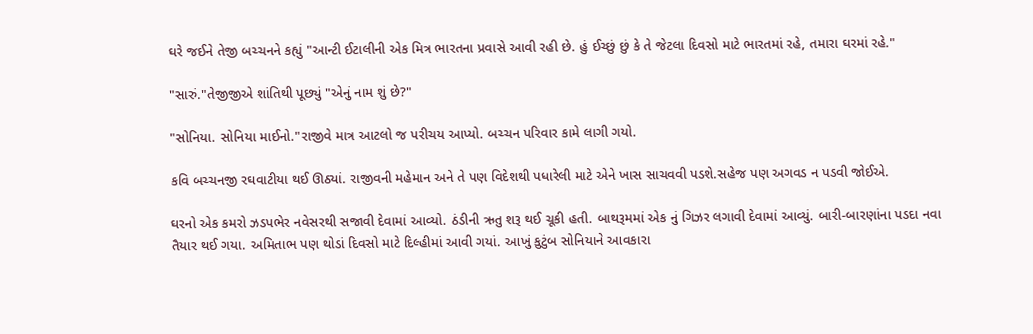ઘરે જઈને તેજી બચ્ચનને કહ્યું "આન્ટી ઈટાલીની એક મિત્ર ભારતના પ્રવાસે આવી રહી છે. હું ઈચ્છું છું કે તે જેટલા દિવસો માટે ભારતમાં રહે, તમારા ઘરમાં રહે."

"સારું."તેજીજીએ શાંતિથી પૂછ્યું "એનું નામ શું છે?"

"સોનિયા. સોનિયા માઈનો."રાજીવે માત્ર આટલો જ પરીચય આપ્યો. બચ્ચન પરિવાર કામે લાગી ગયો.

કવિ બચ્ચનજી રઘવાટીયા થઈ ઊઠ્યાં. રાજીવની મહેમાન અને તે પણ વિદેશથી પધારેલી માટે એને ખાસ સાચવવી પડશે.સહેજ પણ અગવડ ન પડવી જોઈએ.

ઘરનો એક કમરો ઝડપભેર નવેસરથી સજાવી દેવામાં આવ્યો. ઠંડીની ઋતુ શરૂ થઈ ચૂકી હતી. બાથરૂમમાં એક નું ગિઝર લગાવી દેવામાં આવ્યું. બારી-બારણાંના પડદા નવા તૈયાર થઈ ગયા. અમિતાભ પણ થોડાં દિવસો માટે દિલ્હીમાં આવી ગયાં. આખું કુટુંબ સોનિયાને આવકારા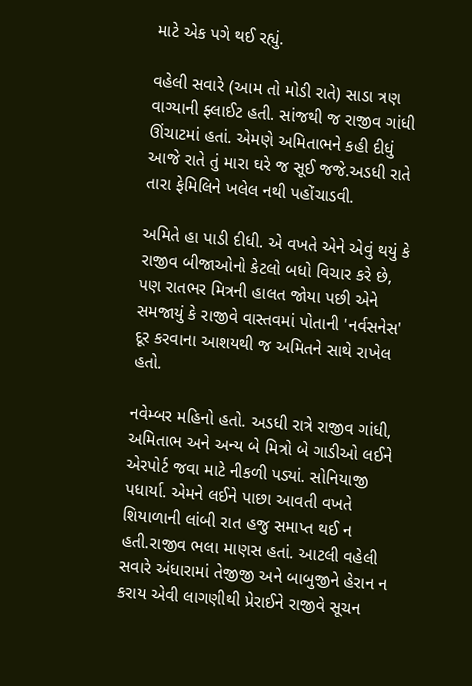માટે એક પગે થઈ રહ્યું.

વહેલી સવારે (આમ તો મોડી રાતે) સાડા ત્રણ વાગ્યાની ફ્લાઈટ હતી. સાંજથી જ રાજીવ ગાંધી ઊંચાટમાં હતાં. એમણે અમિતાભને કહી દીધું આજે રાતે તું મારા ઘરે જ સૂઈ જજે.અડધી રાતે તારા ફેમિલિને ખલેલ નથી પહોંચાડવી.

અમિતે હા પાડી દીધી. એ વખતે એને એવું થયું કે રાજીવ બીજાઓનો કેટલો બધો વિચાર કરે છે, પણ રાતભર મિત્રની હાલત જોયા પછી એને સમજાયું કે રાજીવે વાસ્તવમાં પોતાની 'નર્વસનેસ' દૂર કરવાના આશયથી જ અમિતને સાથે રાખેલ હતો.

નવેમ્બર મહિનો હતો. અડધી રાત્રે રાજીવ ગાંધી, અમિતાભ અને અન્ય બે મિત્રો બે ગાડીઓ લઈને એરપોર્ટ જવા માટે નીકળી પડ્યાં. સોનિયાજી પધાર્યા. એમને લઈને પાછા આવતી વખતે શિયાળાની લાંબી રાત હજુ સમાપ્ત થઈ ન હતી.રાજીવ ભલા માણસ હતાં. આટલી વહેલી સવારે અંધારામાં તેજીજી અને બાબુજીને હેરાન ન કરાય એવી લાગણીથી પ્રેરાઈને રાજીવે સૂચન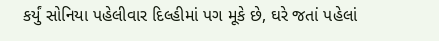કર્યું સોનિયા પહેલીવાર દિલ્હીમાં પગ મૂકે છે, ઘરે જતાં પહેલાં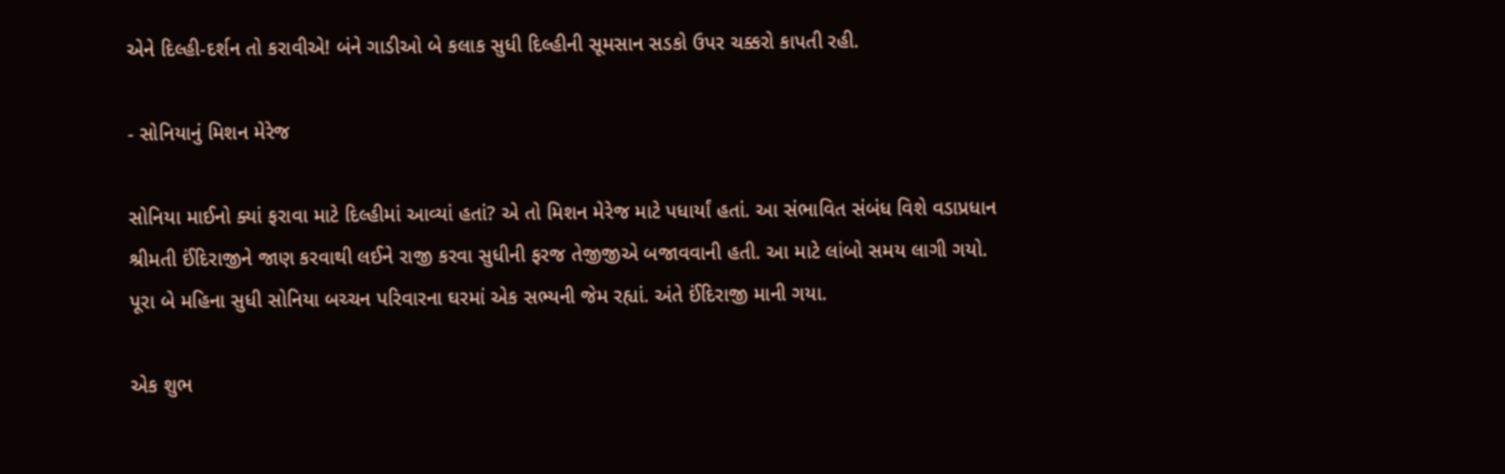એને દિલ્હી-દર્શન તો કરાવીએ! બંને ગાડીઓ બે કલાક સુધી દિલ્હીની સૂમસાન સડકો ઉપર ચક્કરો કાપતી રહી.

- સોનિયાનું મિશન મેરેજ

સોનિયા માઈનો ક્યાં ફરાવા માટે દિલ્હીમાં આવ્યાં હતાં? એ તો મિશન મેરેજ માટે પધાર્યાં હતાં. આ સંભાવિત સંબંધ વિશે વડાપ્રધાન શ્રીમતી ઈંદિરાજીને જાણ કરવાથી લઈને રાજી કરવા સુધીની ફરજ તેજીજીએ બજાવવાની હતી. આ માટે લાંબો સમય લાગી ગયો. પૂરા બે મહિના સુધી સોનિયા બચ્ચન પરિવારના ઘરમાં એક સભ્યની જેમ રહ્યાં. અંતે ઈંદિરાજી માની ગયા.

એક શુભ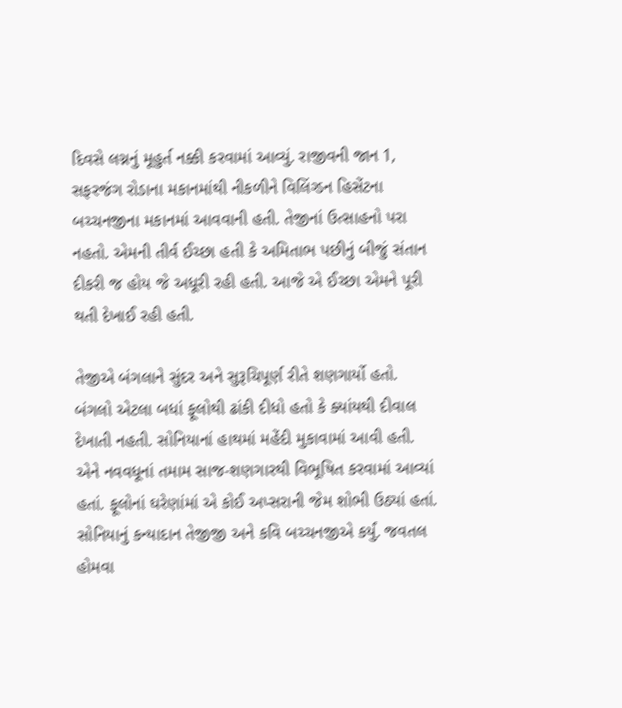દિવસે લગ્નનું મૂહુર્ત નક્કી કરવામાં આવ્યું. રાજીવની જાન 1, સફરજંગ રોડાના મકાનમાંથી નીકળીને વિલિંગ્ડન હિસેંટના બચ્ચનજીના મકાનમાં આવવાની હતી. તેજીનાં ઉત્સાહનો પરા નહતો. એમની તીર્વ ઈચ્છા હતી કે અમિતાભ પછીનું બીજું સંતાન દીકરી જ હોય જે અધૂરી રહી હતી. આજે એ ઈચ્છા એમને પૂરી થતી દેખાઈ રહી હતી.

તેજીએ બંગલાને સુંદર અને સુરૂચિપૂર્ણ રીતે શણગાર્યો હતો. બંગલો એટલા બધાં ફૂલોથી ઢાંકી દીધો હતો કે ક્યાંયથી દીવાલ દેખાતી નહતી. સોનિયાનાં હાથમાં મહેંદી મુકાવામાં આવી હતી. એને નવવધૂનાં તમામ સાજ-શણગારથી વિભૂષિત કરવામાં આવ્યાં હતાં. ફૂલોનાં ઘરેણાંમાં એ કોઈ અપ્સરાની જેમ શોભી ઉઠ્યાં હતાં. સોનિયાનું કન્યાદાન તેજીજી અને કવિ બચ્ચનજીએ કર્યું. જવતલ હોમવા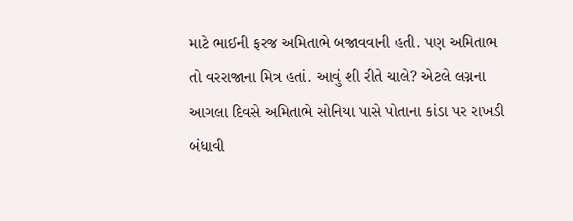માટે ભાઈની ફરજ અમિતાભે બજાવવાની હતી. પણ અમિતાભ તો વરરાજાના મિત્ર હતાં. આવું શી રીતે ચાલે? એટલે લગ્નના આગલા દિવસે અમિતાભે સોનિયા પાસે પોતાના કાંડા પર રાખડી બંધાવી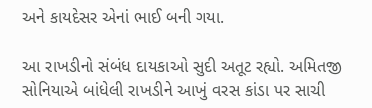અને કાયદેસર એનાં ભાઈ બની ગયા.

આ રાખડીનો સંબંધ દાયકાઓ સુદી અતૂટ રહ્યો. અમિતજી સોનિયાએ બાંધેલી રાખડીને આખું વરસ કાંડા પર સાચી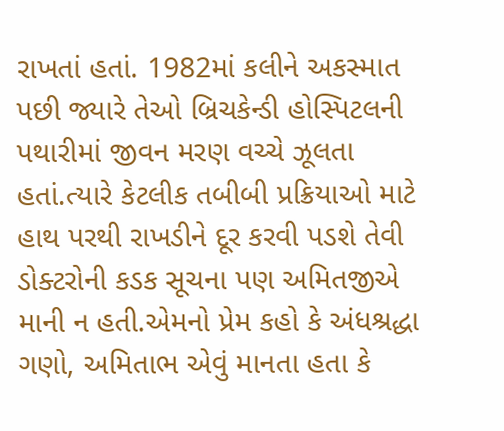રાખતાં હતાં. 1982માં કલીને અકસ્માત પછી જ્યારે તેઓ બ્રિચકેન્ડી હોસ્પિટલની પથારીમાં જીવન મરણ વચ્ચે ઝૂલતા હતાં.ત્યારે કેટલીક તબીબી પ્રક્રિયાઓ માટે હાથ પરથી રાખડીને દૂર કરવી પડશે તેવી ડોક્ટરોની કડક સૂચના પણ અમિતજીએ માની ન હતી.એમનો પ્રેમ કહો કે અંધશ્રદ્ધા ગણો, અમિતાભ એવું માનતા હતા કે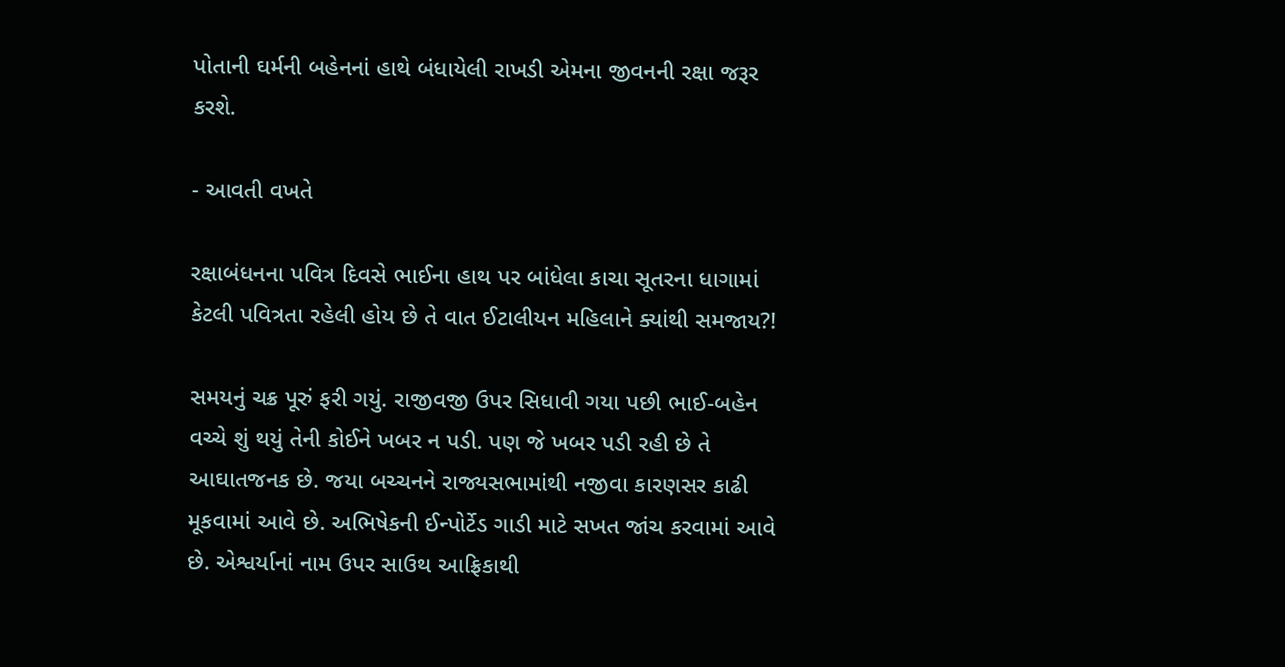પોતાની ઘર્મની બહેનનાં હાથે બંધાયેલી રાખડી એમના જીવનની રક્ષા જરૂર કરશે.

- આવતી વખતે

રક્ષાબંધનના પવિત્ર દિવસે ભાઈના હાથ પર બાંધેલા કાચા સૂતરના ધાગામાં કેટલી પવિત્રતા રહેલી હોય છે તે વાત ઈટાલીયન મહિલાને ક્યાંથી સમજાય?!

સમયનું ચક્ર પૂરું ફરી ગયું. રાજીવજી ઉપર સિધાવી ગયા પછી ભાઈ-બહેન વચ્ચે શું થયું તેની કોઈને ખબર ન પડી. પણ જે ખબર પડી રહી છે તે આઘાતજનક છે. જયા બચ્ચનને રાજ્યસભામાંથી નજીવા કારણસર કાઢી મૂકવામાં આવે છે. અભિષેકની ઈન્પોર્ટેડ ગાડી માટે સખત જાંચ કરવામાં આવે છે. એશ્વર્યાનાં નામ ઉપર સાઉથ આફ્રિકાથી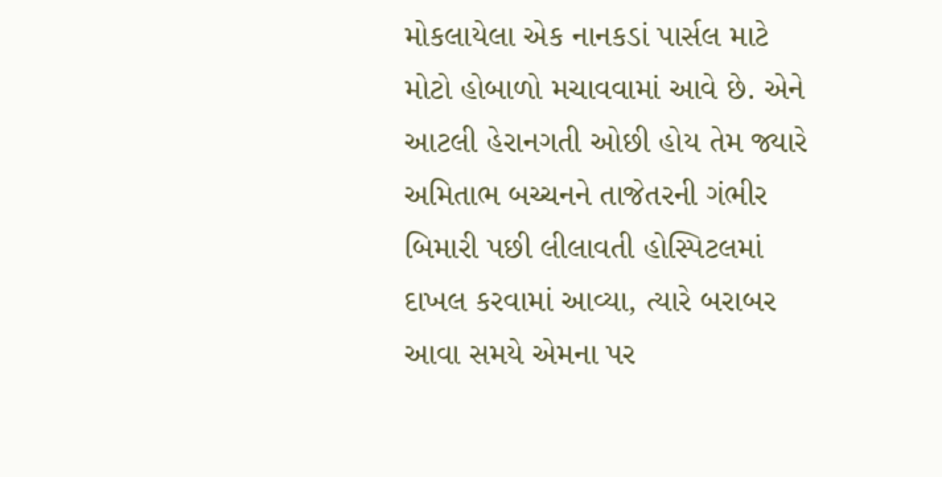મોકલાયેલા એક નાનકડાં પાર્સલ માટે મોટો હોબાળો મચાવવામાં આવે છે. એને આટલી હેરાનગતી ઓછી હોય તેમ જ્યારે અમિતાભ બચ્ચનને તાજેતરની ગંભીર બિમારી પછી લીલાવતી હોસ્પિટલમાં દાખલ કરવામાં આવ્યા, ત્યારે બરાબર આવા સમયે એમના પર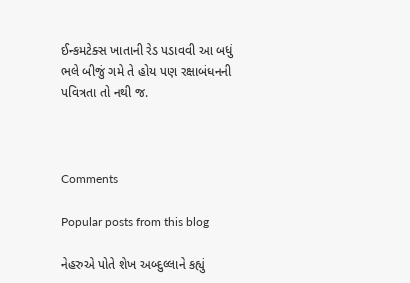ઈન્કમટેક્સ ખાતાની રેડ પડાવવી આ બધું ભલે બીજું ગમે તે હોય પણ રક્ષાબંધનની પવિત્રતા તો નથી જ.



Comments

Popular posts from this blog

નેહરુએ પોતે શેખ અબ્દુલ્લાને કહ્યું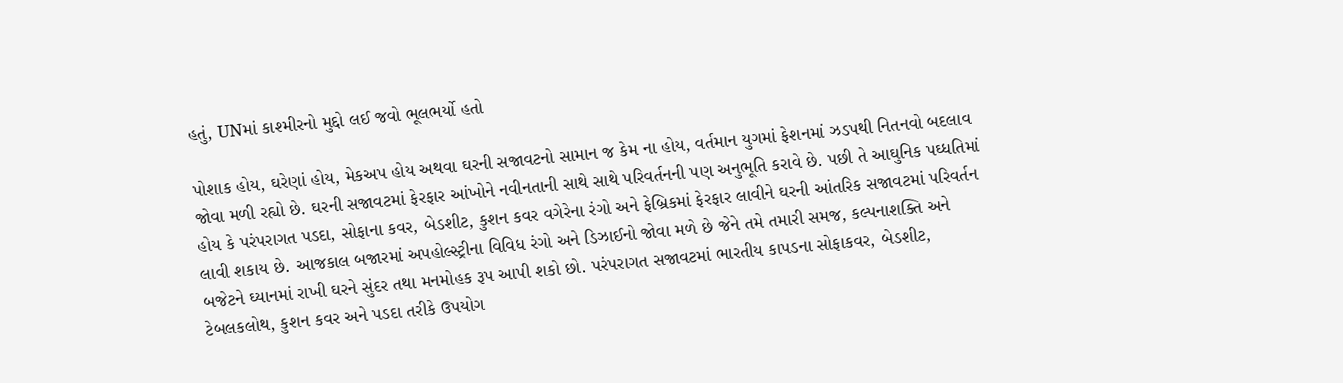હતું, UNમાં કાશ્મીરનો મુદ્દો લઈ જવો ભૂલભર્યો હતો

પોશાક હોય, ઘરેણાં હોય, મેકઅપ હોય અથવા ઘરની સજાવટનો સામાન જ કેમ ના હોય, વર્તમાન યુગમાં ફેશનમાં ઝડપથી નિતનવો બદલાવ જોવા મળી રહ્યો છે. ઘરની સજાવટમાં ફેરફાર આંખોને નવીનતાની સાથે સાથે પરિવર્તનની પણ અનુભૂતિ કરાવે છે. પછી તે આઘુનિક પઘ્ધતિમાં હોય કે પરંપરાગત પડદા, સોફાના કવર, બેડશીટ, કુશન કવર વગેરેના રંગો અને ફેબ્રિકમાં ફેરફાર લાવીને ઘરની આંતરિક સજાવટમાં પરિવર્તન લાવી શકાય છે. આજકાલ બજારમાં અપહોલ્સ્ટ્રીના વિવિધ રંગો અને ડિઝાઈનો જોવા મળે છે જેને તમે તમારી સમજ, કલ્પનાશક્તિ અને બજેટને ઘ્યાનમાં રાખી ઘરને સુંદર તથા મનમોહક રૂપ આપી શકો છો. પરંપરાગત સજાવટમાં ભારતીય કાપડના સોફાકવર, બેડશીટ, ટેબલકલોથ, કુશન કવર અને પડદા તરીકે ઉપયોગ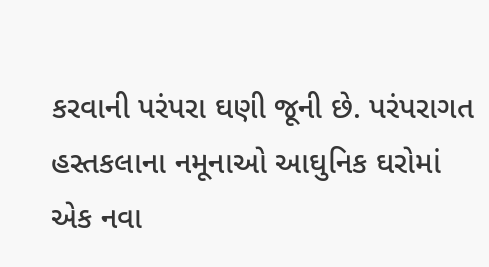કરવાની પરંપરા ઘણી જૂની છે. પરંપરાગત હસ્તકલાના નમૂનાઓ આઘુનિક ઘરોમાં એક નવા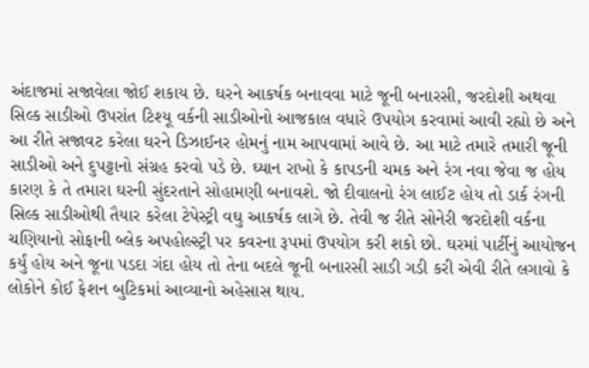અંદાજમાં સજાવેલા જોઈ શકાય છે. ઘરને આકર્ષક બનાવવા માટે જૂની બનારસી, જરદોશી અથવા સિલ્ક સાડીઓ ઉપરાંત ટિશ્યૂ વર્કની સાડીઓનો આજકાલ વધારે ઉપયોગ કરવામાં આવી રહ્યો છે અને આ રીતે સજાવટ કરેલા ઘરને ડિઝાઈનર હોમનું નામ આપવામાં આવે છે. આ માટે તમારે તમારી જૂની સાડીઓ અને દુપટ્ટાનો સંગ્રહ કરવો પડે છે. ઘ્યાન રાખો કે કાપડની ચમક અને રંગ નવા જેવા જ હોય કારણ કે તે તમારા ઘરની સુંદરતાને સોહામણી બનાવશે. જો દીવાલનો રંગ લાઈટ હોય તો ડાર્ક રંગની સિલ્ક સાડીઓથી તૈયાર કરેલા ટેપેસ્ટ્રી વઘુ આકર્ષક લાગે છે. તેવી જ રીતે સોનેરી જરદોશી વર્કના ચણિયાનો સોફાની બ્લેક અપહોલ્સ્ટ્રી પર કવરના રૂપમાં ઉપયોગ કરી શકો છો. ઘરમાં પાર્ટીનું આયોજન કર્યું હોય અને જૂના પડદા ગંદા હોય તો તેના બદલે જૂની બનારસી સાડી ગડી કરી એવી રીતે લગાવો કે લોકોને કોઈ ફેશન બુટિકમાં આવ્યાનો અહેસાસ થાય.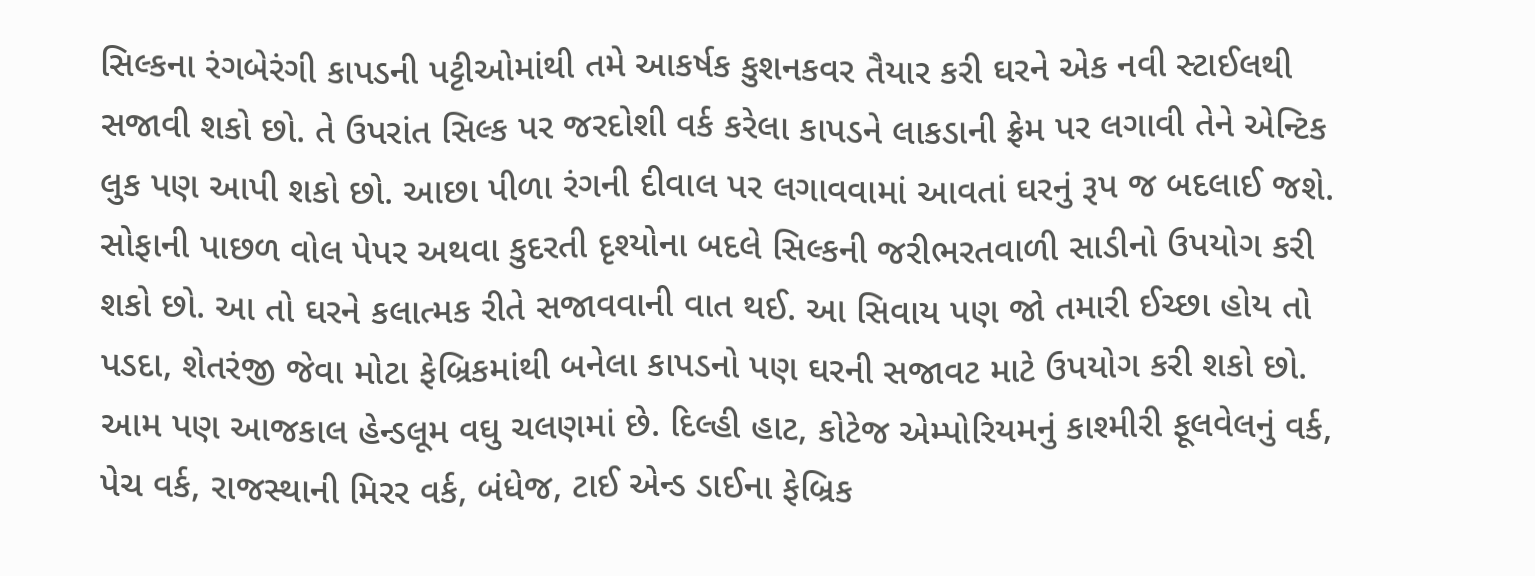સિલ્કના રંગબેરંગી કાપડની પટ્ટીઓમાંથી તમે આકર્ષક કુશનકવર તૈયાર કરી ઘરને એક નવી સ્ટાઈલથી સજાવી શકો છો. તે ઉપરાંત સિલ્ક પર જરદોશી વર્ક કરેલા કાપડને લાકડાની ફ્રેમ પર લગાવી તેને એન્ટિક લુક પણ આપી શકો છો. આછા પીળા રંગની દીવાલ પર લગાવવામાં આવતાં ઘરનું રૂપ જ બદલાઈ જશે. સોફાની પાછળ વોલ પેપર અથવા કુદરતી દૃશ્યોના બદલે સિલ્કની જરીભરતવાળી સાડીનો ઉપયોગ કરી શકો છો. આ તો ઘરને કલાત્મક રીતે સજાવવાની વાત થઈ. આ સિવાય પણ જો તમારી ઈચ્છા હોય તો પડદા, શેતરંજી જેવા મોટા ફેબ્રિકમાંથી બનેલા કાપડનો પણ ઘરની સજાવટ માટે ઉપયોગ કરી શકો છો. આમ પણ આજકાલ હેન્ડલૂમ વઘુ ચલણમાં છે. દિલ્હી હાટ, કોટેજ એમ્પોરિયમનું કાશ્મીરી ફૂલવેલનું વર્ક, પેચ વર્ક, રાજસ્થાની મિરર વર્ક, બંધેજ, ટાઈ એન્ડ ડાઈના ફેબ્રિક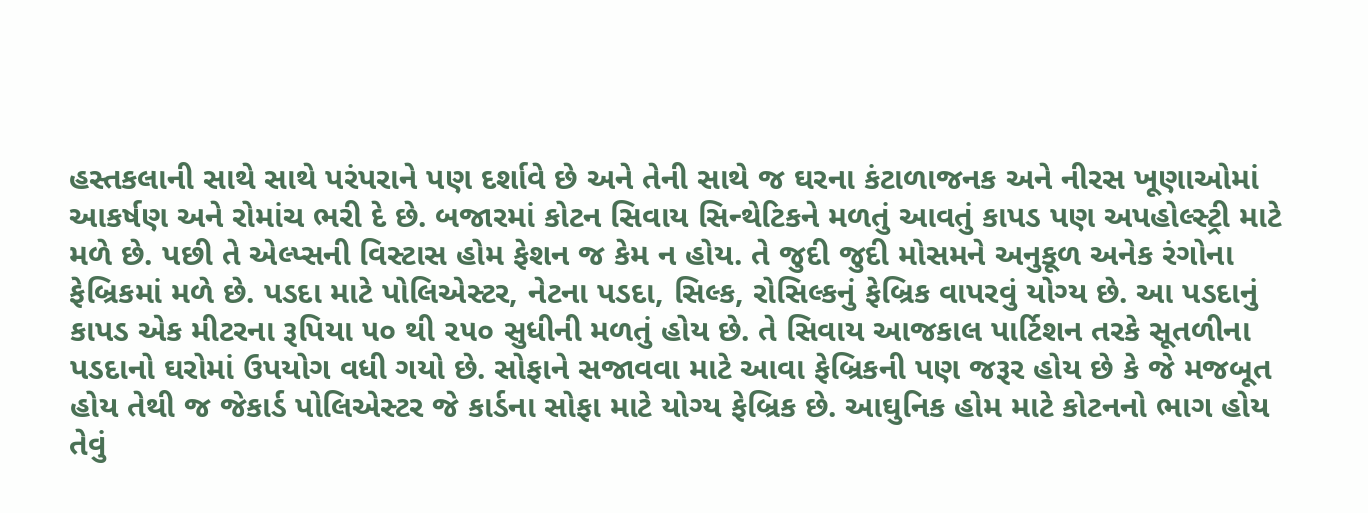હસ્તકલાની સાથે સાથે પરંપરાને પણ દર્શાવે છે અને તેની સાથે જ ઘરના કંટાળાજનક અને નીરસ ખૂણાઓમાં આકર્ષણ અને રોમાંચ ભરી દે છે. બજારમાં કોટન સિવાય સિન્થેટિકને મળતું આવતું કાપડ પણ અપહોલ્સ્ટ્રી માટે મળે છે. પછી તે એલ્પ્સની વિસ્ટાસ હોમ ફેશન જ કેમ ન હોય. તે જુદી જુદી મોસમને અનુકૂળ અનેક રંગોના ફેબ્રિકમાં મળે છે. પડદા માટે પોલિએસ્ટર, નેટના પડદા, સિલ્ક, રોસિલ્કનું ફેબ્રિક વાપરવું યોગ્ય છે. આ પડદાનું કાપડ એક મીટરના રૂપિયા ૫૦ થી ૨૫૦ સુધીની મળતું હોય છે. તે સિવાય આજકાલ પાર્ટિશન તરકે સૂતળીના પડદાનો ઘરોમાં ઉપયોગ વધી ગયો છે. સોફાને સજાવવા માટે આવા ફેબ્રિકની પણ જરૂર હોય છે કે જે મજબૂત હોય તેથી જ જેકાર્ડ પોલિએસ્ટર જે કાર્ડના સોફા માટે યોગ્ય ફેબ્રિક છે. આઘુનિક હોમ માટે કોટનનો ભાગ હોય તેવું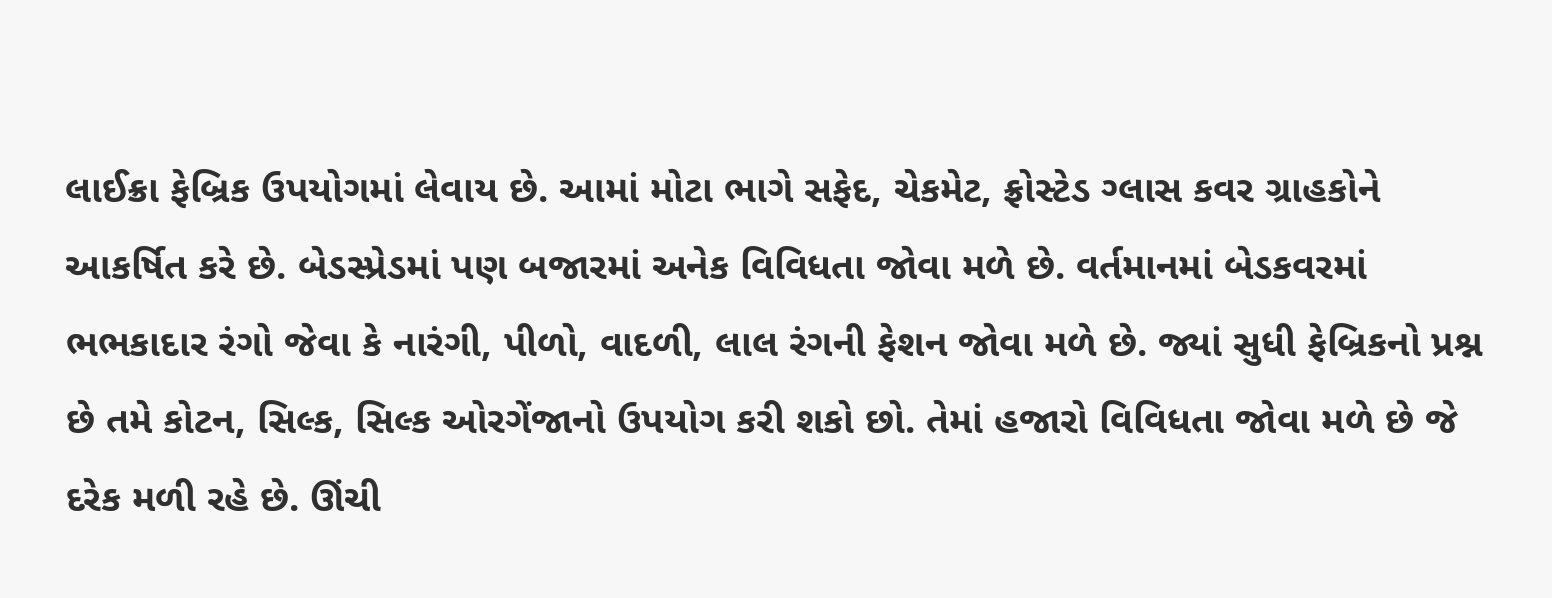લાઈક્રા ફેબ્રિક ઉપયોગમાં લેવાય છે. આમાં મોટા ભાગે સફેદ, ચેકમેટ, ફ્રોસ્ટેડ ગ્લાસ કવર ગ્રાહકોને આકર્ષિત કરે છે. બેડસ્પ્રેડમાં પણ બજારમાં અનેક વિવિધતા જોવા મળે છે. વર્તમાનમાં બેડકવરમાં ભભકાદાર રંગો જેવા કે નારંગી, પીળો, વાદળી, લાલ રંગની ફેશન જોવા મળે છે. જ્યાં સુધી ફેબ્રિકનો પ્રશ્ન છે તમે કોટન, સિલ્ક, સિલ્ક ઓરગેંજાનો ઉપયોગ કરી શકો છો. તેમાં હજારો વિવિધતા જોવા મળે છે જે દરેક મળી રહે છે. ઊંચી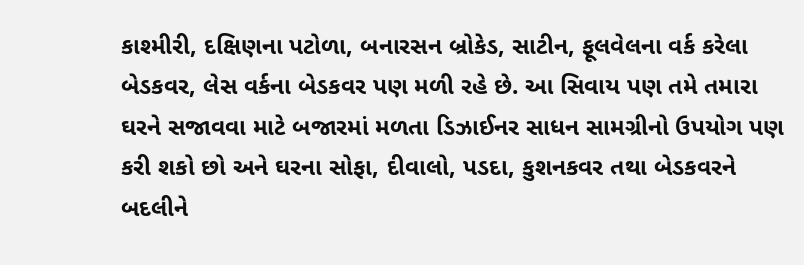કાશ્મીરી, દક્ષિણના પટોળા, બનારસન બ્રોકેડ, સાટીન, ફૂલવેલના વર્ક કરેલા બેડકવર, લેસ વર્કના બેડકવર પણ મળી રહે છે. આ સિવાય પણ તમે તમારા ઘરને સજાવવા માટે બજારમાં મળતા ડિઝાઈનર સાધન સામગ્રીનો ઉપયોગ પણ કરી શકો છો અને ઘરના સોફા, દીવાલો, પડદા, કુશનકવર તથા બેડકવરને બદલીને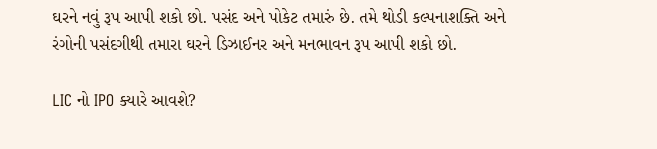ઘરને નવું રૂપ આપી શકો છો. પસંદ અને પોકેટ તમારું છે. તમે થોડી કલ્પનાશક્તિ અને રંગોની પસંદગીથી તમારા ઘરને ડિઝાઈનર અને મનભાવન રૂપ આપી શકો છો.

LIC નો IPO ક્યારે આવશે?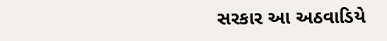સરકાર આ અઠવાડિયે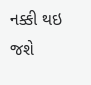નક્કી થઇ જશે